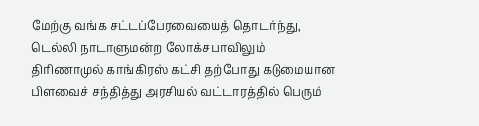மேற்கு வங்க சட்டப்பேரவையைத் தொடர்ந்து, டெல்லி நாடாளுமன்ற லோக்சபாவிலும் திரிணாமுல் காங்கிரஸ் கட்சி தற்போது கடுமையான பிளவைச் சந்தித்து அரசியல் வட்டாரத்தில் பெரும்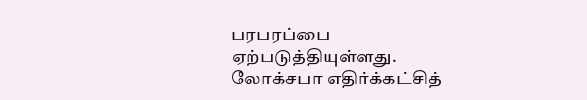பரபரப்பை ஏற்படுத்தியுள்ளது. லோக்சபா எதிர்க்கட்சித்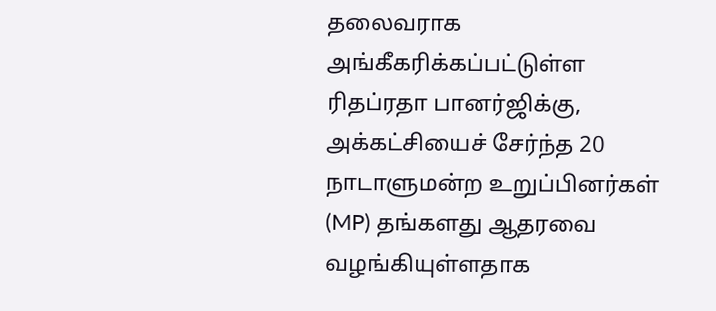தலைவராக அங்கீகரிக்கப்பட்டுள்ள ரிதப்ரதா பானர்ஜிக்கு, அக்கட்சியைச் சேர்ந்த 20 நாடாளுமன்ற உறுப்பினர்கள் (MP) தங்களது ஆதரவை வழங்கியுள்ளதாக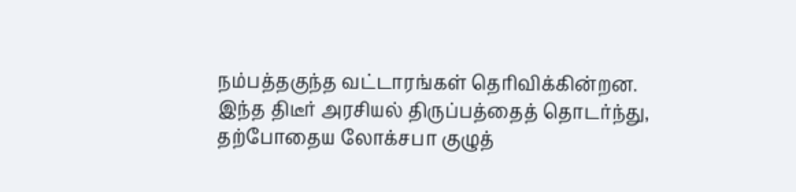நம்பத்தகுந்த வட்டாரங்கள் தெரிவிக்கின்றன.
இந்த திடீர் அரசியல் திருப்பத்தைத் தொடர்ந்து, தற்போதைய லோக்சபா குழுத்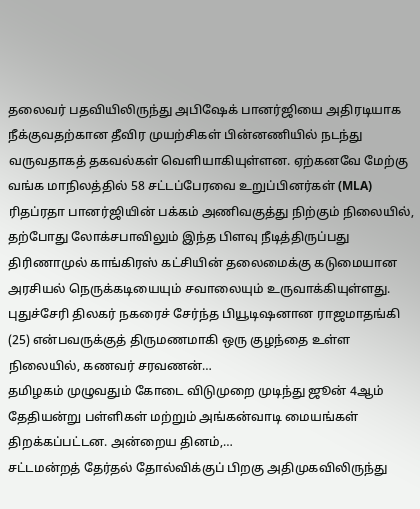தலைவர் பதவியிலிருந்து அபிஷேக் பானர்ஜியை அதிரடியாக நீக்குவதற்கான தீவிர முயற்சிகள் பின்னணியில் நடந்து வருவதாகத் தகவல்கள் வெளியாகியுள்ளன. ஏற்கனவே மேற்கு வங்க மாநிலத்தில் 58 சட்டப்பேரவை உறுப்பினர்கள் (MLA) ரிதப்ரதா பானர்ஜியின் பக்கம் அணிவகுத்து நிற்கும் நிலையில், தற்போது லோக்சபாவிலும் இந்த பிளவு நீடித்திருப்பது திரிணாமுல் காங்கிரஸ் கட்சியின் தலைமைக்கு கடுமையான அரசியல் நெருக்கடியையும் சவாலையும் உருவாக்கியுள்ளது.
புதுச்சேரி திலகர் நகரைச் சேர்ந்த பியூடிஷனான ராஜமாதங்கி (25) என்பவருக்குத் திருமணமாகி ஒரு குழந்தை உள்ள நிலையில், கணவர் சரவணன்…
தமிழகம் முழுவதும் கோடை விடுமுறை முடிந்து ஜூன் 4ஆம் தேதியன்று பள்ளிகள் மற்றும் அங்கன்வாடி மையங்கள் திறக்கப்பட்டன. அன்றைய தினம்,…
சட்டமன்றத் தேர்தல் தோல்விக்குப் பிறகு அதிமுகவிலிருந்து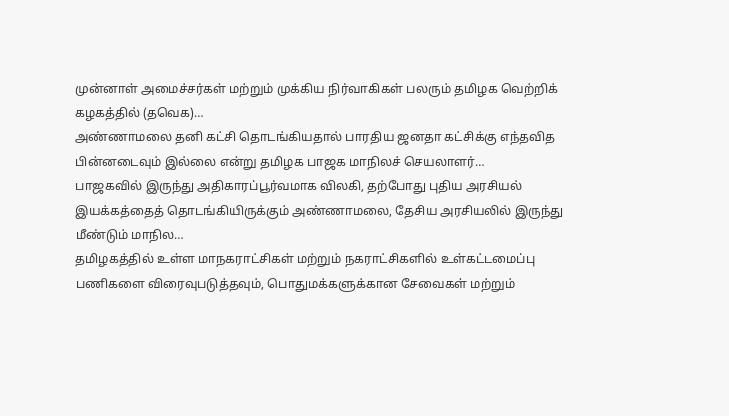முன்னாள் அமைச்சர்கள் மற்றும் முக்கிய நிர்வாகிகள் பலரும் தமிழக வெற்றிக் கழகத்தில் (தவெக)…
அண்ணாமலை தனி கட்சி தொடங்கியதால் பாரதிய ஜனதா கட்சிக்கு எந்தவித பின்னடைவும் இல்லை என்று தமிழக பாஜக மாநிலச் செயலாளர்…
பாஜகவில் இருந்து அதிகாரப்பூர்வமாக விலகி, தற்போது புதிய அரசியல் இயக்கத்தைத் தொடங்கியிருக்கும் அண்ணாமலை, தேசிய அரசியலில் இருந்து மீண்டும் மாநில…
தமிழகத்தில் உள்ள மாநகராட்சிகள் மற்றும் நகராட்சிகளில் உள்கட்டமைப்பு பணிகளை விரைவுபடுத்தவும், பொதுமக்களுக்கான சேவைகள் மற்றும்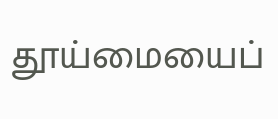தூய்மையைப்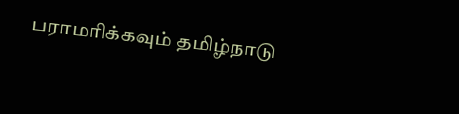பராமரிக்கவும் தமிழ்நாடு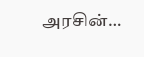அரசின்…